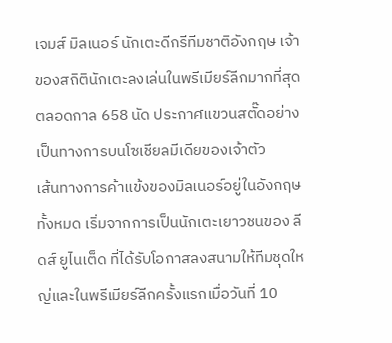เจมส์ มิลเนอร์ นักเตะดีกรีทีมชาติอังกฤษ เจ้าของสถิตินักเตะลงเล่นในพรีเมียร์ลีกมากที่สุดตลอดกาล 658 นัด ประกาศแขวนสตั๊ดอย่างเป็นทางการบนโซเชียลมีเดียของเจ้าตัว
เส้นทางการค้าแข้งของมิลเนอร์อยู่ในอังกฤษทั้งหมด เริ่มจากการเป็นนักเตะเยาวชนของ ลีดส์ ยูไนเต็ด ที่ได้รับโอกาสลงสนามให้ทีมชุดใหญ่และในพรีเมียร์ลีกครั้งแรกเมื่อวันที่ 10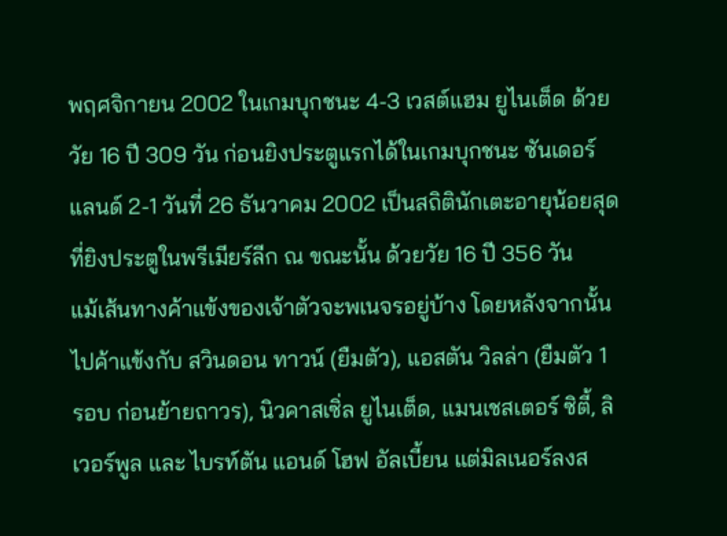พฤศจิกายน 2002 ในเกมบุกชนะ 4-3 เวสต์แฮม ยูไนเต็ด ด้วยวัย 16 ปี 309 วัน ก่อนยิงประตูแรกได้ในเกมบุกชนะ ซันเดอร์แลนด์ 2-1 วันที่ 26 ธันวาคม 2002 เป็นสถิตินักเตะอายุน้อยสุดที่ยิงประตูในพรีเมียร์ลีก ณ ขณะนั้น ด้วยวัย 16 ปี 356 วัน
แม้เส้นทางค้าแข้งของเจ้าตัวจะพเนจรอยู่บ้าง โดยหลังจากนั้นไปค้าแข้งกับ สวินดอน ทาวน์ (ยืมตัว), แอสตัน วิลล่า (ยืมตัว 1 รอบ ก่อนย้ายถาวร), นิวคาสเซิ่ล ยูไนเต็ด, แมนเชสเตอร์ ซิตี้, ลิเวอร์พูล และ ไบรท์ตัน แอนด์ โฮฟ อัลเบี้ยน แต่มิลเนอร์ลงส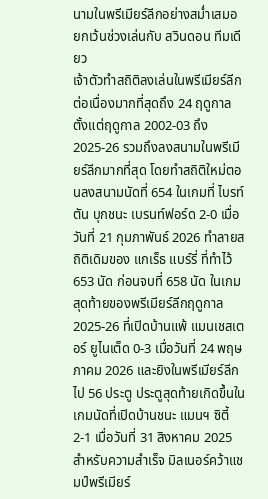นามในพรีเมียร์ลีกอย่างสม่ำเสมอ ยกเว้นช่วงเล่นกับ สวินดอน ทีมเดียว
เจ้าตัวทำสถิติลงเล่นในพรีเมียร์ลีกต่อเนื่องมากที่สุดถึง 24 ฤดูกาล ตั้งแต่ฤดูกาล 2002-03 ถึง 2025-26 รวมถึงลงสนามในพรีเมียร์ลีกมากที่สุด โดยทำสถิติใหม่ตอนลงสนามนัดที่ 654 ในเกมที่ ไบรท์ตัน บุกชนะ เบรนท์ฟอร์ด 2-0 เมื่อวันที่ 21 กุมภาพันธ์ 2026 ทำลายสถิติเดิมของ แกเร็ธ แบร์รี่ ที่ทำไว้ 653 นัด ก่อนจบที่ 658 นัด ในเกมสุดท้ายของพรีเมียร์ลีกฤดูกาล 2025-26 ที่เปิดบ้านแพ้ แมนเชสเตอร์ ยูไนเต็ด 0-3 เมื่อวันที่ 24 พฤษภาคม 2026 และยิงในพรีเมียร์ลีกไป 56 ประตู ประตูสุดท้ายเกิดขึ้นในเกมนัดที่เปิดบ้านชนะ แมนฯ ซิตี้ 2-1 เมื่อวันที่ 31 สิงหาคม 2025
สำหรับความสำเร็จ มิลเนอร์คว้าแชมป์พรีเมียร์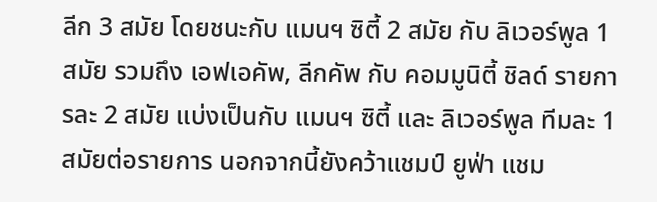ลีก 3 สมัย โดยชนะกับ แมนฯ ซิตี้ 2 สมัย กับ ลิเวอร์พูล 1 สมัย รวมถึง เอฟเอคัพ, ลีกคัพ กับ คอมมูนิตี้ ชิลด์ รายการละ 2 สมัย แบ่งเป็นกับ แมนฯ ซิตี้ และ ลิเวอร์พูล ทีมละ 1 สมัยต่อรายการ นอกจากนี้ยังคว้าแชมป์ ยูฟ่า แชม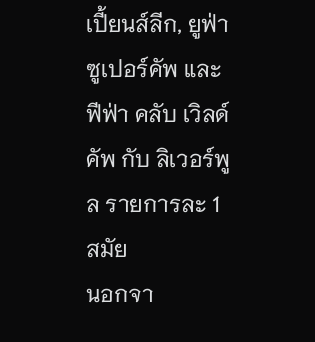เปี้ยนส์ลีก, ยูฟ่า ซูเปอร์คัพ และ ฟีฟ่า คลับ เวิลด์คัพ กับ ลิเวอร์พูล รายการละ 1 สมัย
นอกจา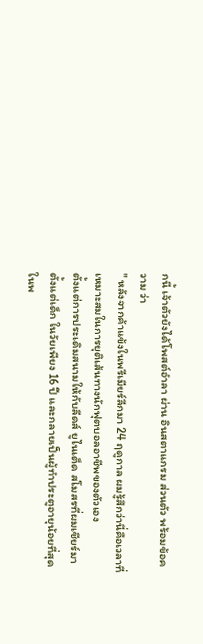กนี้ เจ้าตัวยังได้โพสต์อำลา ผ่าน อินสตาแกรม ส่วนตัว พร้อมข้อความ ว่า
" หลังจากค้าแข้งในพรีเมียร์ลีกมา 24 ฤดูกาล ผมรู้สึกว่านี่คือเวลาที่เหมาะสมในการยุติเส้นทางนักฟุตบอลอาชีพของตัวเอง
ตั้งแต่การประเดิมสนามให้กับลีดส์ ยูไนเต็ด สโมสรที่ผมเชียร์มาตั้งแต่เด็ก ในวัยเพียง 16 ปี และกลายเป็นผู้ทำประตูอายุน้อยที่สุดในพ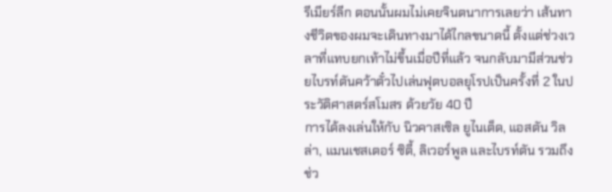รีเมียร์ลีก ตอนนั้นผมไม่เคยจินตนาการเลยว่า เส้นทางชีวิตของผมจะเดินทางมาได้ไกลขนาดนี้ ตั้งแต่ช่วงเวลาที่แทบยกเท้าไม่ขึ้นเมื่อปีที่แล้ว จนกลับมามีส่วนช่วยไบรท์ตันคว้าตั๋วไปเล่นฟุตบอลยุโรปเป็นครั้งที่ 2 ในประวัติศาสตร์สโมสร ด้วยวัย 40 ปี
การได้ลงเล่นให้กับ นิวคาสเซิล ยูไนเต็ด, แอสตัน วิลล่า, แมนเชสเตอร์ ซิตี้, ลิเวอร์พูล และไบรท์ตัน รวมถึงช่ว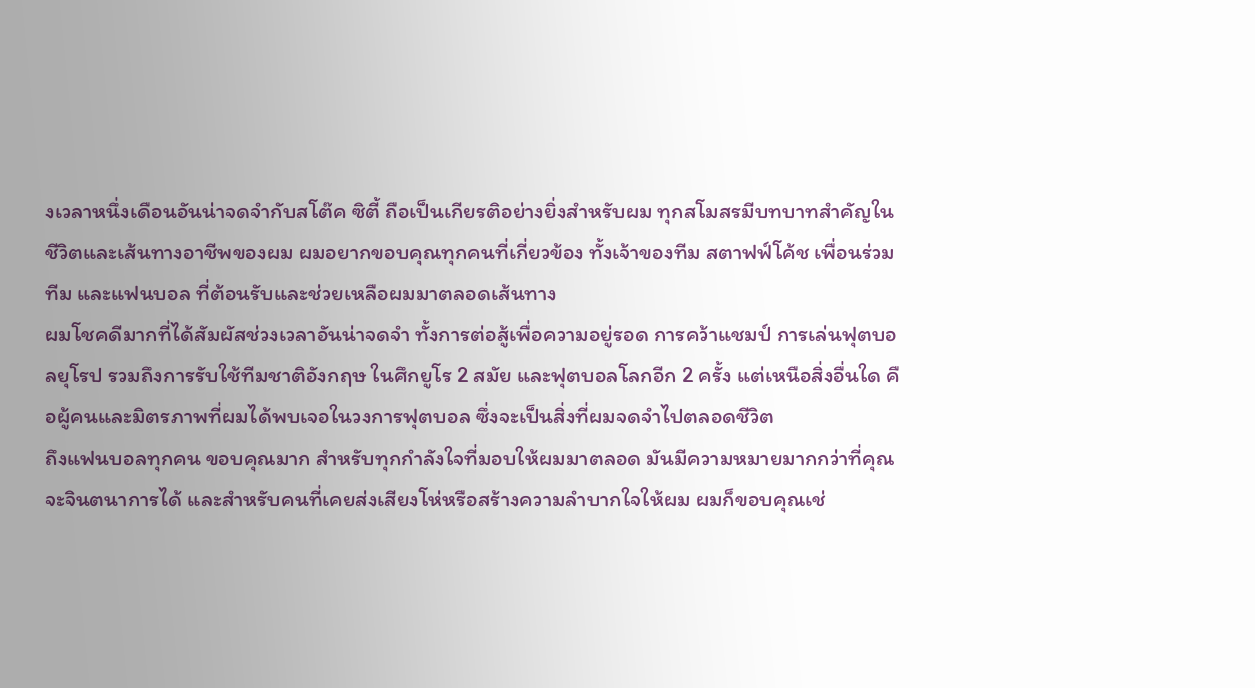งเวลาหนึ่งเดือนอันน่าจดจำกับสโต๊ค ซิตี้ ถือเป็นเกียรติอย่างยิ่งสำหรับผม ทุกสโมสรมีบทบาทสำคัญในชีวิตและเส้นทางอาชีพของผม ผมอยากขอบคุณทุกคนที่เกี่ยวข้อง ทั้งเจ้าของทีม สตาฟฟ์โค้ช เพื่อนร่วมทีม และแฟนบอล ที่ต้อนรับและช่วยเหลือผมมาตลอดเส้นทาง
ผมโชคดีมากที่ได้สัมผัสช่วงเวลาอันน่าจดจำ ทั้งการต่อสู้เพื่อความอยู่รอด การคว้าแชมป์ การเล่นฟุตบอลยุโรป รวมถึงการรับใช้ทีมชาติอังกฤษ ในศึกยูโร 2 สมัย และฟุตบอลโลกอีก 2 ครั้ง แต่เหนือสิ่งอื่นใด คือผู้คนและมิตรภาพที่ผมได้พบเจอในวงการฟุตบอล ซึ่งจะเป็นสิ่งที่ผมจดจำไปตลอดชีวิต
ถึงแฟนบอลทุกคน ขอบคุณมาก สำหรับทุกกำลังใจที่มอบให้ผมมาตลอด มันมีความหมายมากกว่าที่คุณจะจินตนาการได้ และสำหรับคนที่เคยส่งเสียงโห่หรือสร้างความลำบากใจให้ผม ผมก็ขอบคุณเช่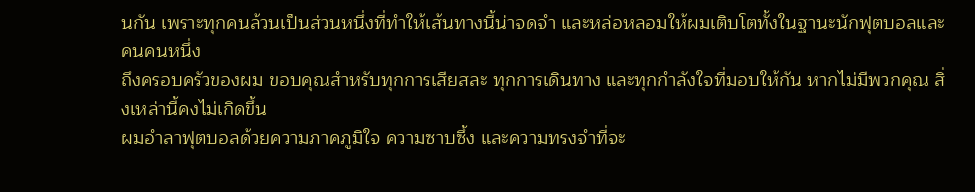นกัน เพราะทุกคนล้วนเป็นส่วนหนึ่งที่ทำให้เส้นทางนี้น่าจดจำ และหล่อหลอมให้ผมเติบโตทั้งในฐานะนักฟุตบอลและคนคนหนึ่ง
ถึงครอบครัวของผม ขอบคุณสำหรับทุกการเสียสละ ทุกการเดินทาง และทุกกำลังใจที่มอบให้กัน หากไม่มีพวกคุณ สิ่งเหล่านี้คงไม่เกิดขึ้น
ผมอำลาฟุตบอลด้วยความภาคภูมิใจ ความซาบซึ้ง และความทรงจำที่จะ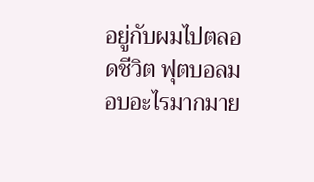อยู่กับผมไปตลอดชีวิต ฟุตบอลมอบอะไรมากมาย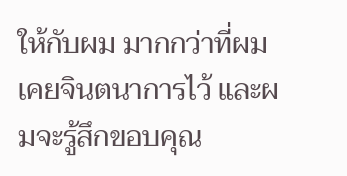ให้กับผม มากกว่าที่ผมเคยจินตนาการไว้ และผมจะรู้สึกขอบคุณ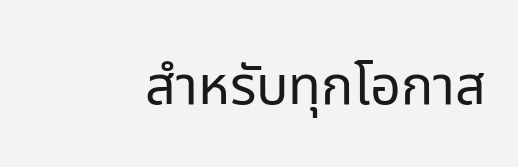สำหรับทุกโอกาส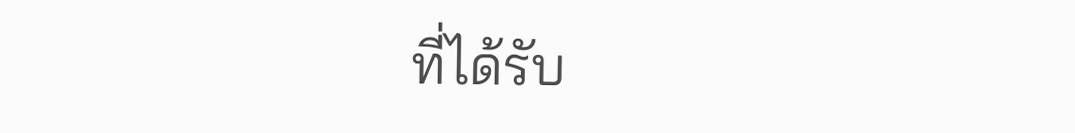ที่ได้รับ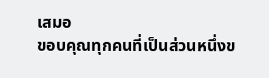เสมอ
ขอบคุณทุกคนที่เป็นส่วนหนึ่งข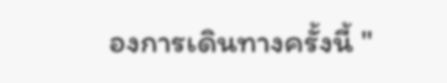องการเดินทางครั้งนี้ "